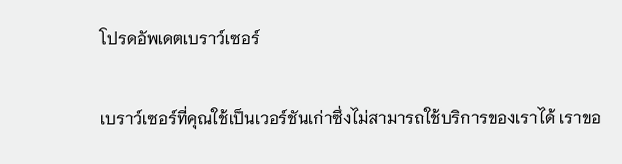โปรดอัพเดตเบราว์เซอร์

เบราว์เซอร์ที่คุณใช้เป็นเวอร์ชันเก่าซึ่งไม่สามารถใช้บริการของเราได้ เราขอ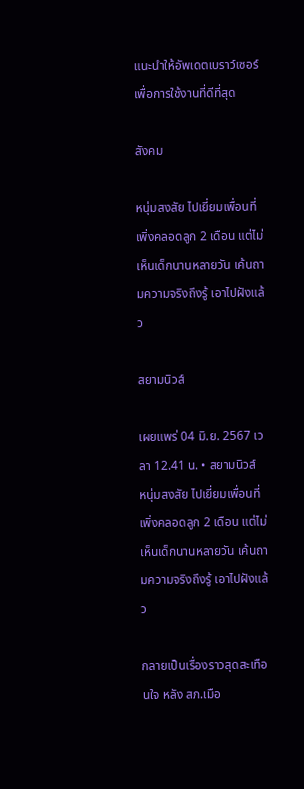แนะนำให้อัพเดตเบราว์เซอร์เพื่อการใช้งานที่ดีที่สุด

สังคม

หนุ่มสงสัย ไปเยี่ยมเพื่อนที่เพิ่งคลอดลูก 2 เดือน แต่ไม่เห็นเด็กนานหลายวัน เค้นถามความจริงถึงรู้ เอาไปฝังแล้ว

สยามนิวส์

เผยแพร่ 04 มิ.ย. 2567 เวลา 12.41 น. • สยามนิวส์
หนุ่มสงสัย ไปเยี่ยมเพื่อนที่เพิ่งคลอดลูก 2 เดือน แต่ไม่เห็นเด็กนานหลายวัน เค้นถามความจริงถึงรู้ เอาไปฝังแล้ว

กลายเป็นเรื่องราวสุดสะเทือนใจ หลัง สภ.เมือ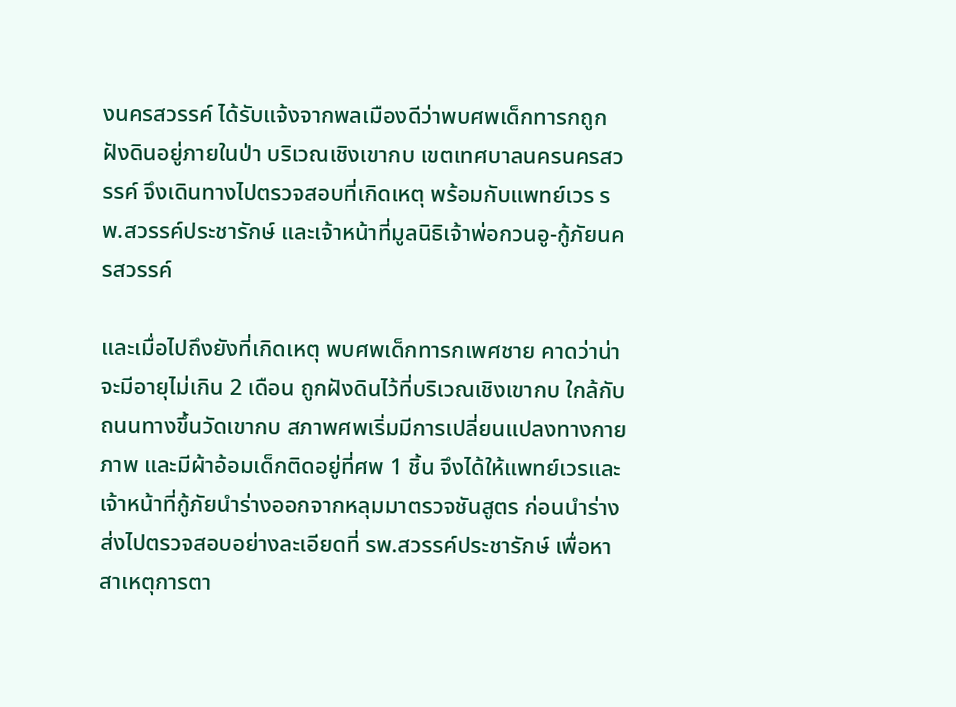งนครสวรรค์ ได้รับแจ้งจากพลเมืองดีว่าพบศพเด็กทารกถูกฝังดินอยู่ภายในป่า บริเวณเชิงเขากบ เขตเทศบาลนครนครสวรรค์ จึงเดินทางไปตรวจสอบที่เกิดเหตุ พร้อมกับแพทย์เวร รพ.สวรรค์ประชารักษ์ และเจ้าหน้าที่มูลนิธิเจ้าพ่อกวนอู-กู้ภัยนครสวรรค์

และเมื่อไปถึงยังที่เกิดเหตุ พบศพเด็กทารกเพศชาย คาดว่าน่าจะมีอายุไม่เกิน 2 เดือน ถูกฝังดินไว้ที่บริเวณเชิงเขากบ ใกล้กับถนนทางขึ้นวัดเขากบ สภาพศพเริ่มมีการเปลี่ยนแปลงทางกายภาพ และมีผ้าอ้อมเด็กติดอยู่ที่ศพ 1 ชิ้น จึงได้ให้แพทย์เวรและเจ้าหน้าที่กู้ภัยนำร่างออกจากหลุมมาตรวจชันสูตร ก่อนนำร่างส่งไปตรวจสอบอย่างละเอียดที่ รพ.สวรรค์ประชารักษ์ เพื่อหาสาเหตุการตา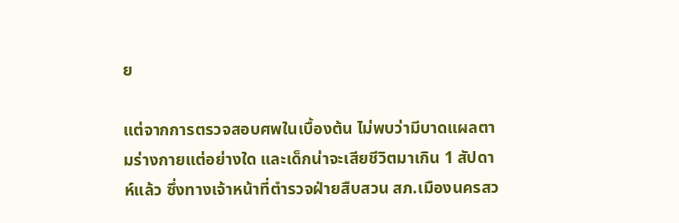ย

แต่จากการตรวจสอบศพในเบื้องต้น ไม่พบว่ามีบาดแผลตามร่างกายแต่อย่างใด และเด็กน่าจะเสียชีวิตมาเกิน 1 สัปดาห์แล้ว ซึ่งทางเจ้าหน้าที่ตำรวจฝ่ายสืบสวน สภ.เมืองนครสว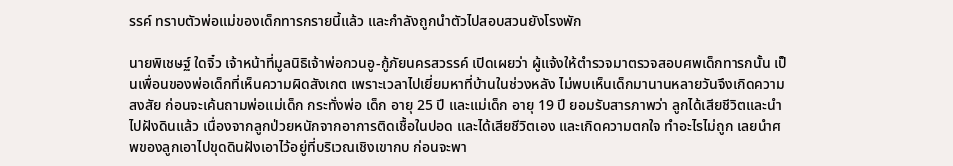รรค์ ทราบตัวพ่อแม่ของเด็กทารกรายนี้แล้ว และกำลังถูกนำตัวไปสอบสวนยังโรงพัก

นายพิเชษฐ์ ใดจิ๋ว เจ้าหน้าที่มูลนิธิเจ้าพ่อกวนอู-กู้ภัยนครสวรรค์ เปิดเผยว่า ผู้แจ้งให้ตำรวจมาตรวจสอบศพเด็กทารกนั้น เป็นเพื่อนของพ่อเด็กที่เห็นความผิดสังเกต เพราะเวลาไปเยี่ยมหาที่บ้านในช่วงหลัง ไม่พบเห็นเด็กมานานหลายวันจึงเกิดความสงสัย ก่อนจะเค้นถามพ่อแม่เด็ก กระทั่งพ่อ เด็ก อายุ 25 ปี และแม่เด็ก อายุ 19 ปี ยอมรับสารภาพว่า ลูกได้เสียชีวิตและนำไปฝังดินแล้ว เนื่องจากลูกป่วยหนักจากอาการติดเชื้อในปอด และได้เสียชีวิตเอง และเกิดความตกใจ ทำอะไรไม่ถูก เลยนำศพของลูกเอาไปขุดดินฝังเอาไว้อยู่ที่บริเวณเชิงเขากบ ก่อนจะพา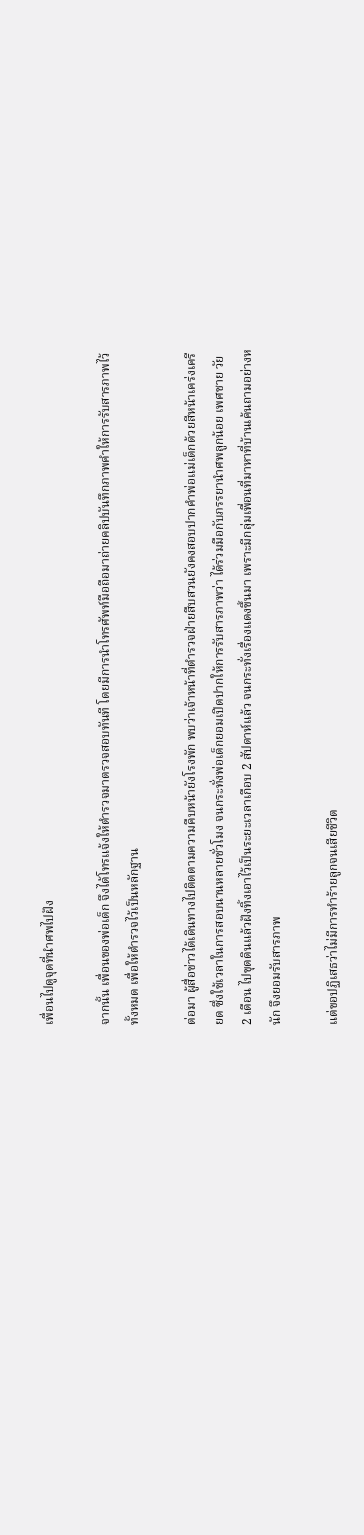เพื่อนไปดูจุดที่นำศพไปฝัง

จากนั้น เพื่อนของพ่อเด็ก จึงได้โทรแจ้งให้ตำรวจมาตรวจสอบทันที โดยมีการนำโทรศัพท์มือถือมาถ่ายคลิปบันทึกภาพคำให้การรับสารภาพไว้ทั้งหมด เพื่อให้ตำรวจไว้เป็นหลักฐาน

ต่อมา ผู้สื่อข่าวได้เดินทางไปติดตามความคืบหน้ายังโรงพัก พบว่าเจ้าหน้าที่ตำรวจฝ่ายสืบสวนยังคงสอบปากคำพ่อแม่เด็กด้วยสีหน้าเคร่งเครียด ซึ่งใช้เวลาในการสอบนานหลายชั่วโมง จนกระทั่งพ่อเด็กยอมเปิดปากให้การรับสารภาพว่า ได้ร่วมมือกับภรรยานำศพลูกน้อย เพศชาย วัย 2 เดือน ไปขุดดินแล้วฝังทิ้งเอาไว้เป็นระยะเวลาเกือบ 2 สัปดาห์แล้ว จนกระทั่งเรื่องแดงขึ้นมา เพราะมีกลุ่มเพื่อนที่มาหาที่บ้านเค้นถามอย่างหนัก จึงยอมรับสารภาพ

แต่ขอปฏิเสธว่าไม่มีการทำร้ายลูกจนเสียชีวิต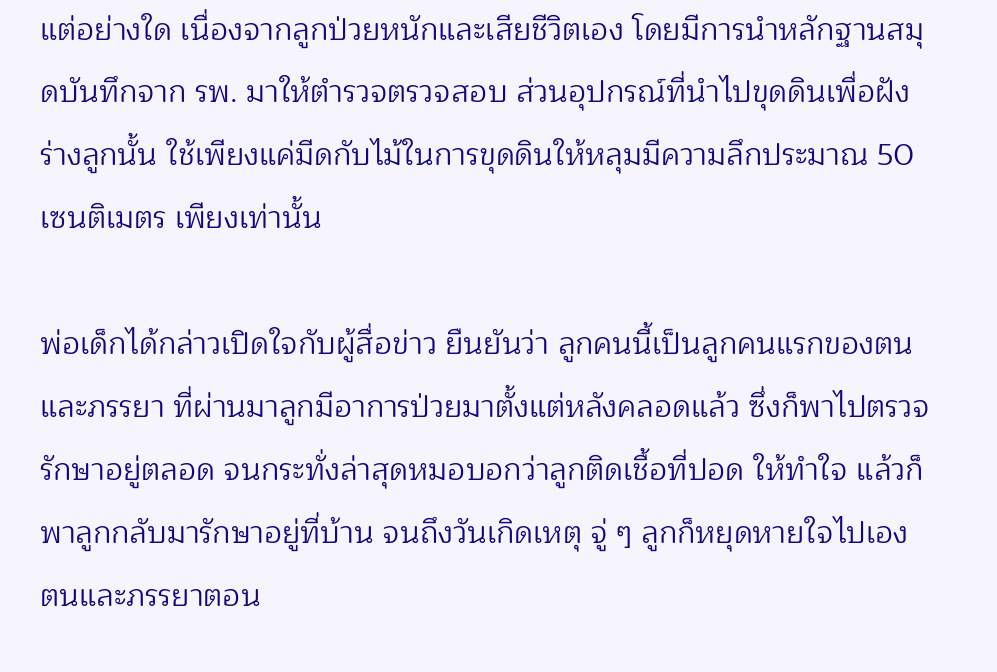แต่อย่างใด เนื่องจากลูกป่วยหนักและเสียชีวิตเอง โดยมีการนำหลักฐานสมุดบันทึกจาก รพ. มาให้ตำรวจตรวจสอบ ส่วนอุปกรณ์ที่นำไปขุดดินเพื่อฝังร่างลูกนั้น ใช้เพียงแค่มีดกับไม้ในการขุดดินให้หลุมมีความลึกประมาณ 50 เซนติเมตร เพียงเท่านั้น

พ่อเด็กได้กล่าวเปิดใจกับผู้สื่อข่าว ยืนยันว่า ลูกคนนี้เป็นลูกคนแรกของตนและภรรยา ที่ผ่านมาลูกมีอาการป่วยมาตั้งแต่หลังคลอดแล้ว ซึ่งก็พาไปตรวจรักษาอยู่ตลอด จนกระทั่งล่าสุดหมอบอกว่าลูกติดเชื้อที่ปอด ให้ทำใจ แล้วก็พาลูกกลับมารักษาอยู่ที่บ้าน จนถึงวันเกิดเหตุ จู่ ๆ ลูกก็หยุดหายใจไปเอง ตนและภรรยาตอน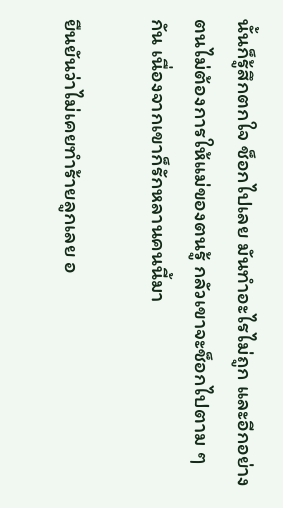นั้นก็รู้สึกตกใจ ช็อกไปเลย มันทำอะไรไม่ถูก และอีกอย่างตนไม่ต้องการให้แม่ของตนรู้ กลัวเขาจะช็อกไปตาม ๆ กัน เนื่องจากเขาก็รักหลานคนนี้มา

ยืนยันว่าไม่เคยทำร้ายลูกเลย อ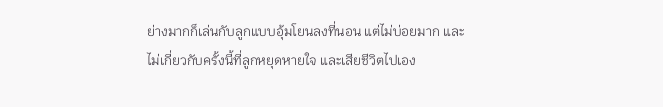ย่างมากก็เล่นกับลูกแบบอุ้มโยนลงที่นอน แต่ไม่บ่อยมาก และไม่เกี่ยวกับครั้งนี้ที่ลูกหยุดหายใจ และเสียชีวิตไปเอง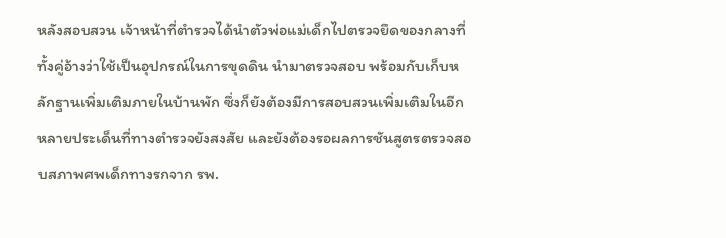หลังสอบสวน เจ้าหน้าที่ตำรวจได้นำตัวพ่อแม่เด็กไปตรวจยึดของกลางที่ทั้งคู่อ้างว่าใช้เป็นอุปกรณ์ในการขุดดิน นำมาตรวจสอบ พร้อมกับเก็บหลักฐานเพิ่มเติมภายในบ้านพัก ซึ่งก็ยังต้องมีการสอบสวนเพิ่มเติมในอีกหลายประเด็นที่ทางตำรวจยังสงสัย และยังต้องรอผลการชันสูตรตรวจสอบสภาพศพเด็กทางรกจาก รพ.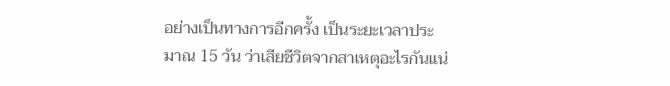อย่างเป็นทางการอีกครั้ง เป็นระยะเวลาประมาณ 15 วัน ว่าเสียชีวิตจากสาเหตุอะไรกันแน่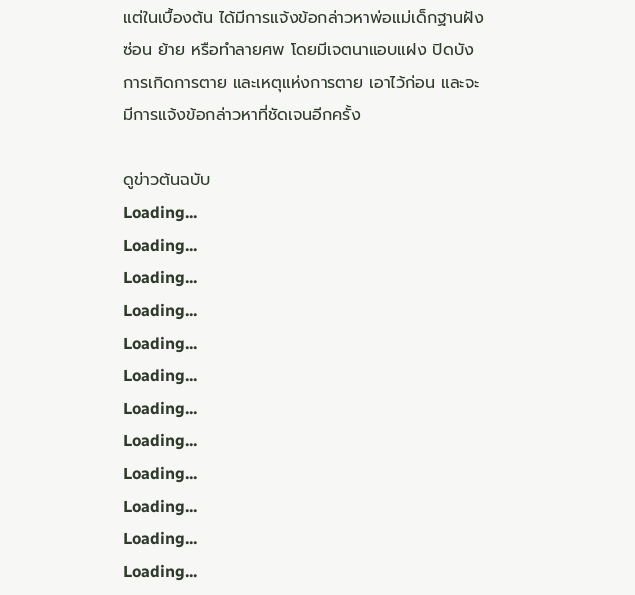แต่ในเบื้องต้น ได้มีการแจ้งข้อกล่าวหาพ่อแม่เด็กฐานฝัง ซ่อน ย้าย หรือทำลายศพ โดยมีเจตนาแอบแฝง ปิดบังการเกิดการตาย และเหตุแห่งการตาย เอาไว้ก่อน และจะมีการแจ้งข้อกล่าวหาที่ชัดเจนอีกครั้ง

ดูข่าวต้นฉบับ
Loading...
Loading...
Loading...
Loading...
Loading...
Loading...
Loading...
Loading...
Loading...
Loading...
Loading...
Loading...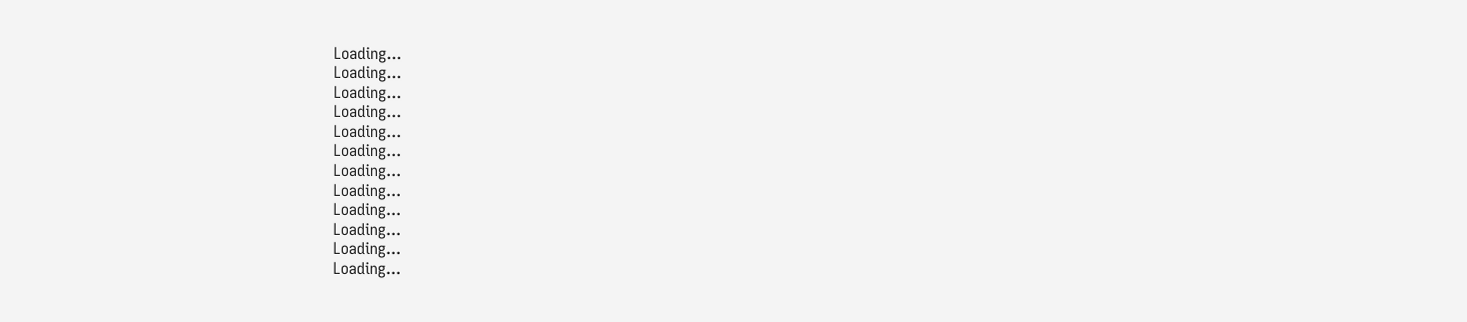Loading...
Loading...
Loading...
Loading...
Loading...
Loading...
Loading...
Loading...
Loading...
Loading...
Loading...
Loading...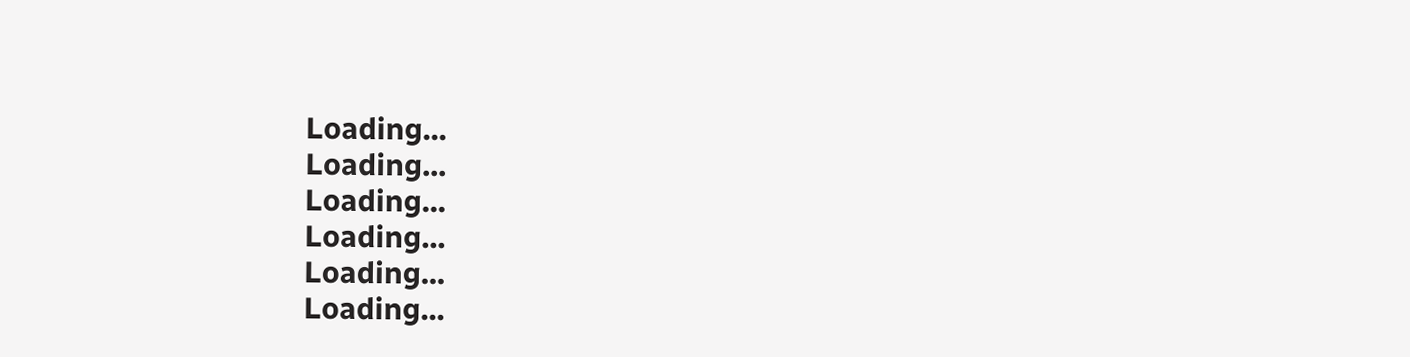Loading...
Loading...
Loading...
Loading...
Loading...
Loading...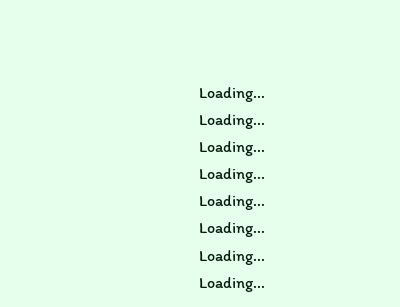Loading...
Loading...
Loading...
Loading...
Loading...
Loading...
Loading...
Loading...